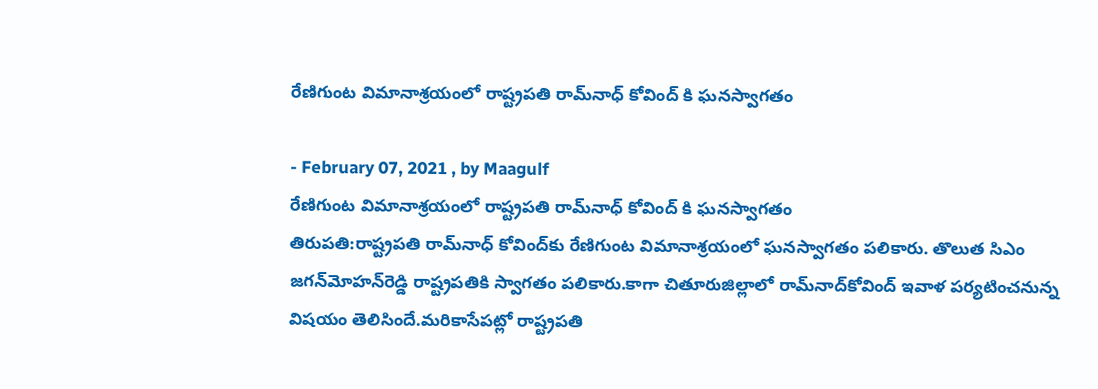రేణిగుంట విమానాశ్రయంలో రాష్ట్రపతి రామ్‌నాధ్‌ కోవింద్ కి ఘనస్వాగతం

- February 07, 2021 , by Maagulf
రేణిగుంట విమానాశ్రయంలో రాష్ట్రపతి రామ్‌నాధ్‌ కోవింద్ కి ఘనస్వాగతం
తిరుపతి:రాష్ట్రపతి రామ్‌నాధ్‌ కోవింద్‌కు రేణిగుంట విమానాశ్రయంలో ఘనస్వాగతం పలికారు. తొలుత సిఎం జగన్‌మోహన్‌రెడ్డి రాష్ట్రపతికి స్వాగతం పలికారు.కాగా చితూరుజిల్లాలో రామ్‌నాద్‌కోవింద్‌ ఇవాళ పర్యటించనున్న విషయం తెలిసిందే.మరికాసేపట్లో రాష్ట్రపతి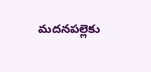మదనపల్లెకు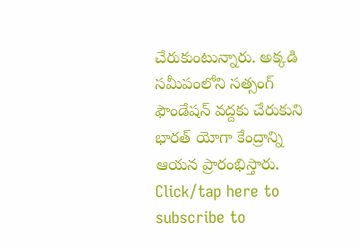చేరుకుంటున్నారు. అక్కడి సమీపంలోని సత్సంగ్‌ ఫౌండేషన్‌ వద్దకు చేరుకుని భారత్‌ యోగా కేంద్రాన్ని ఆయన ప్రారంభిస్తారు.
Click/tap here to subscribe to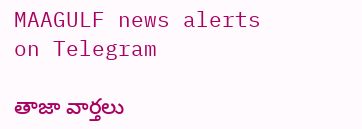MAAGULF news alerts on Telegram

తాజా వార్తలు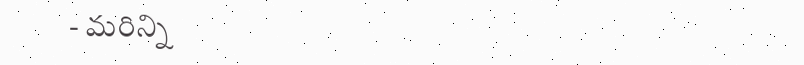- మరిన్ని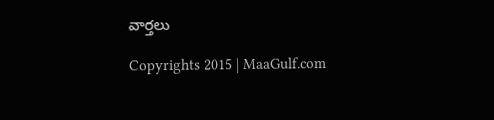వార్తలు

Copyrights 2015 | MaaGulf.com